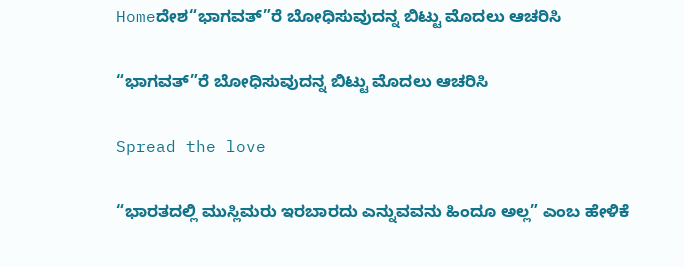Homeದೇಶ“ಭಾಗವತ್”ರೆ ಬೋಧಿಸುವುದನ್ನ ಬಿಟ್ಟು ಮೊದಲು ಆಚರಿಸಿ

“ಭಾಗವತ್”ರೆ ಬೋಧಿಸುವುದನ್ನ ಬಿಟ್ಟು ಮೊದಲು ಆಚರಿಸಿ

Spread the love

“ಭಾರತದಲ್ಲಿ ಮುಸ್ಲಿಮರು ಇರಬಾರದು ಎನ್ನುವವನು ಹಿಂದೂ ಅಲ್ಲ” ಎಂಬ ಹೇಳಿಕೆ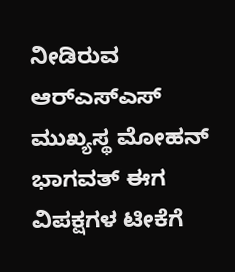ನೀಡಿರುವ ಆರ್‌ಎಸ್‌ಎಸ್ ಮುಖ್ಯಸ್ಥ ಮೋಹನ್ ಭಾಗವತ್ ಈಗ ವಿಪಕ್ಷಗಳ ಟೀಕೆಗೆ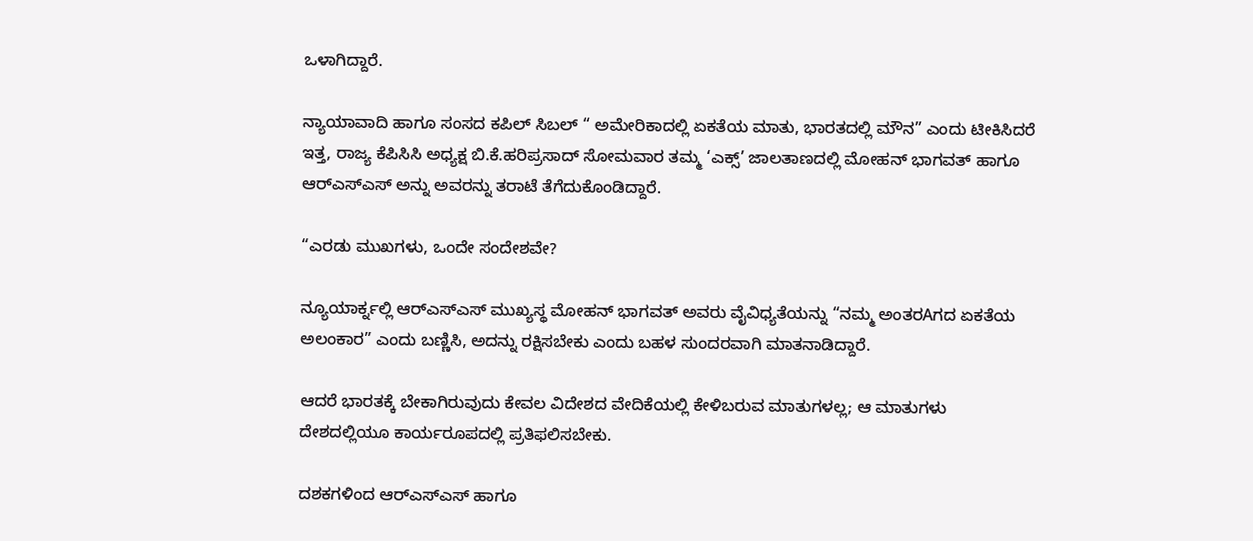ಒಳಾಗಿದ್ದಾರೆ.

ನ್ಯಾಯಾವಾದಿ ಹಾಗೂ ಸಂಸದ ಕಪಿಲ್ ಸಿಬಲ್ “ ಅಮೇರಿಕಾದಲ್ಲಿ ಏಕತೆಯ ಮಾತು, ಭಾರತದಲ್ಲಿ ಮೌನ” ಎಂದು ಟೀಕಿಸಿದರೆ ಇತ್ತ, ರಾಜ್ಯ ಕೆಪಿಸಿಸಿ ಅಧ್ಯಕ್ಷ ಬಿ.ಕೆ.ಹರಿಪ್ರಸಾದ್ ಸೋಮವಾರ ತಮ್ಮ ‘ಎಕ್ಸ್’ ಜಾಲತಾಣದಲ್ಲಿ ಮೋಹನ್ ಭಾಗವತ್ ಹಾಗೂ ಆರ್‌ಎಸ್‌ಎಸ್ ಅನ್ನು ಅವರನ್ನು ತರಾಟೆ ತೆಗೆದುಕೊಂಡಿದ್ದಾರೆ.

“ಎರಡು ಮುಖಗಳು, ಒಂದೇ ಸಂದೇಶವೇ?

ನ್ಯೂಯಾರ್ಕ್ನಲ್ಲಿ ಆರ್‌ಎಸ್‌ಎಸ್ ಮುಖ್ಯಸ್ಥ ಮೋಹನ್ ಭಾಗವತ್ ಅವರು ವೈವಿಧ್ಯತೆಯನ್ನು “ನಮ್ಮ ಅಂತರAಗದ ಏಕತೆಯ ಅಲಂಕಾರ” ಎಂದು ಬಣ್ಣಿಸಿ, ಅದನ್ನು ರಕ್ಷಿಸಬೇಕು ಎಂದು ಬಹಳ ಸುಂದರವಾಗಿ ಮಾತನಾಡಿದ್ದಾರೆ.

ಆದರೆ ಭಾರತಕ್ಕೆ ಬೇಕಾಗಿರುವುದು ಕೇವಲ ವಿದೇಶದ ವೇದಿಕೆಯಲ್ಲಿ ಕೇಳಿಬರುವ ಮಾತುಗಳಲ್ಲ; ಆ ಮಾತುಗಳು ದೇಶದಲ್ಲಿಯೂ ಕಾರ್ಯರೂಪದಲ್ಲಿ ಪ್ರತಿಫಲಿಸಬೇಕು.

ದಶಕಗಳಿಂದ ಆರ್‌ಎಸ್‌ಎಸ್ ಹಾಗೂ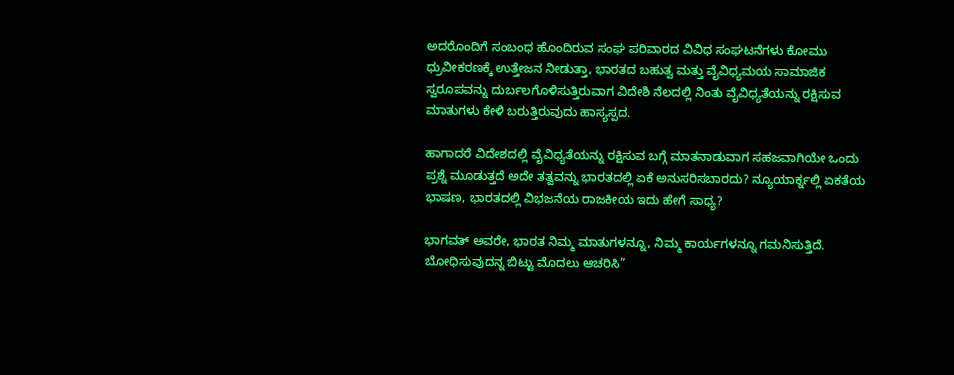ಅದರೊಂದಿಗೆ ಸಂಬಂಧ ಹೊಂದಿರುವ ಸಂಘ ಪರಿವಾರದ ವಿವಿಧ ಸಂಘಟನೆಗಳು ಕೋಮು ಧ್ರುವೀಕರಣಕ್ಕೆ ಉತ್ತೇಜನ ನೀಡುತ್ತಾ, ಭಾರತದ ಬಹುತ್ವ ಮತ್ತು ವೈವಿಧ್ಯಮಯ ಸಾಮಾಜಿಕ ಸ್ವರೂಪವನ್ನು ದುರ್ಬಲಗೊಳಿಸುತ್ತಿರುವಾಗ ವಿದೇಶಿ ನೆಲದಲ್ಲಿ ನಿಂತು ವೈವಿಧ್ಯತೆಯನ್ನು ರಕ್ಷಿಸುವ ಮಾತುಗಳು ಕೇಳಿ ಬರುತ್ತಿರುವುದು ಹಾಸ್ಯಸ್ಪದ.

ಹಾಗಾದರೆ ವಿದೇಶದಲ್ಲಿ ವೈವಿಧ್ಯತೆಯನ್ನು ರಕ್ಷಿಸುವ ಬಗ್ಗೆ ಮಾತನಾಡುವಾಗ ಸಹಜವಾಗಿಯೇ ಒಂದು ಪ್ರಶ್ನೆ ಮೂಡುತ್ತದೆ ಅದೇ ತತ್ವವನ್ನು ಭಾರತದಲ್ಲಿ ಏಕೆ ಅನುಸರಿಸಬಾರದು? ನ್ಯೂಯಾರ್ಕ್ನಲ್ಲಿ ಏಕತೆಯ ಭಾಷಣ, ಭಾರತದಲ್ಲಿ ವಿಭಜನೆಯ ರಾಜಕೀಯ ಇದು ಹೇಗೆ ಸಾಧ್ಯ?

ಭಾಗವತ್ ಅವರೇ, ಭಾರತ ನಿಮ್ಮ ಮಾತುಗಳನ್ನೂ, ನಿಮ್ಮ ಕಾರ್ಯಗಳನ್ನೂ ಗಮನಿಸುತ್ತಿದೆ.
ಬೋಧಿಸುವುದನ್ನ ಬಿಟ್ಟು ಮೊದಲು ಆಚರಿಸಿ”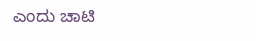ಎಂದು ಚಾಟಿ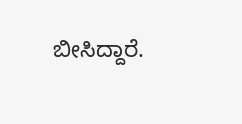ಬೀಸಿದ್ದಾರೆ.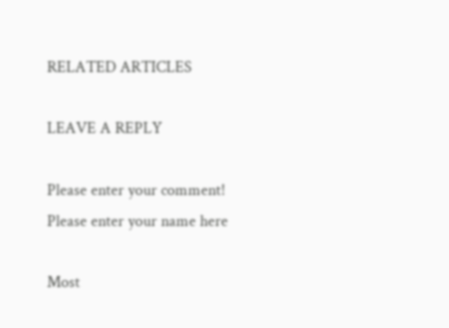RELATED ARTICLES

LEAVE A REPLY

Please enter your comment!
Please enter your name here

Most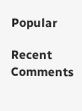Popular

Recent Comments